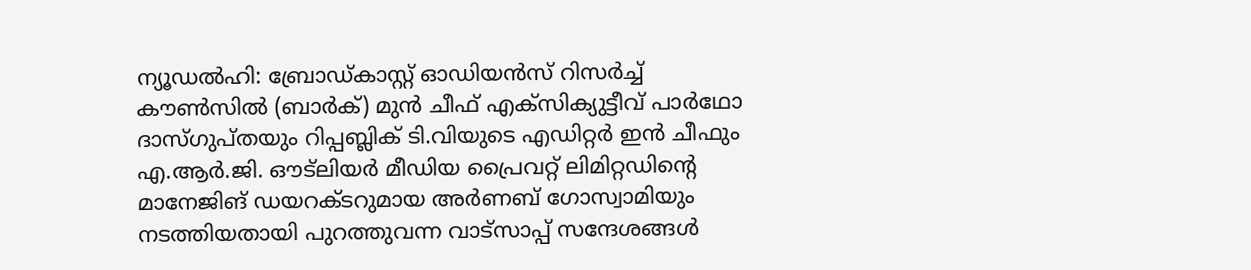ന്യൂഡൽഹി: ബ്രോഡ്കാസ്റ്റ് ഓഡിയൻസ് റിസർച്ച് കൗൺസിൽ (ബാർക്) മുൻ ചീഫ് എക്സിക്യുട്ടീവ് പാർഥോ ദാസ്ഗുപ്തയും റിപ്പബ്ലിക് ടി.വിയുടെ എഡിറ്റർ ഇൻ ചീഫും എ.ആർ.ജി. ഔട്ലിയർ മീഡിയ പ്രൈവറ്റ് ലിമിറ്റഡിന്റെ മാനേജിങ് ഡയറക്ടറുമായ അർണബ് ഗോസ്വാമിയും നടത്തിയതായി പുറത്തുവന്ന വാട്സാപ്പ് സന്ദേശങ്ങൾ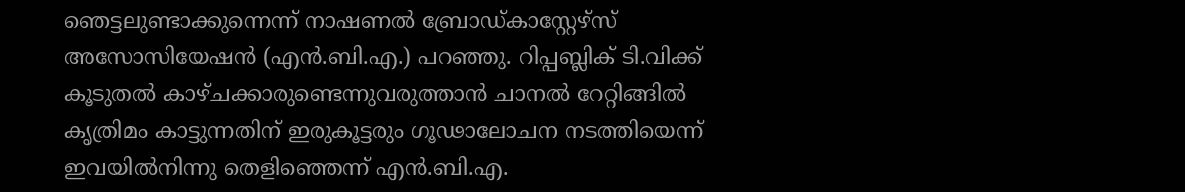ഞെട്ടലുണ്ടാക്കുന്നെന്ന് നാഷണൽ ബ്രോഡ്കാസ്റ്റേഴ്സ് അസോസിയേഷൻ (എൻ.ബി.എ.) പറഞ്ഞു. റിപ്പബ്ലിക് ടി.വിക്ക് കൂടുതൽ കാഴ്ചക്കാരുണ്ടെന്നുവരുത്താൻ ചാനൽ റേറ്റിങ്ങിൽ കൃത്രിമം കാട്ടുന്നതിന് ഇരുകൂട്ടരും ഗൂഢാലോചന നടത്തിയെന്ന് ഇവയിൽനിന്നു തെളിഞ്ഞെന്ന് എൻ.ബി.എ.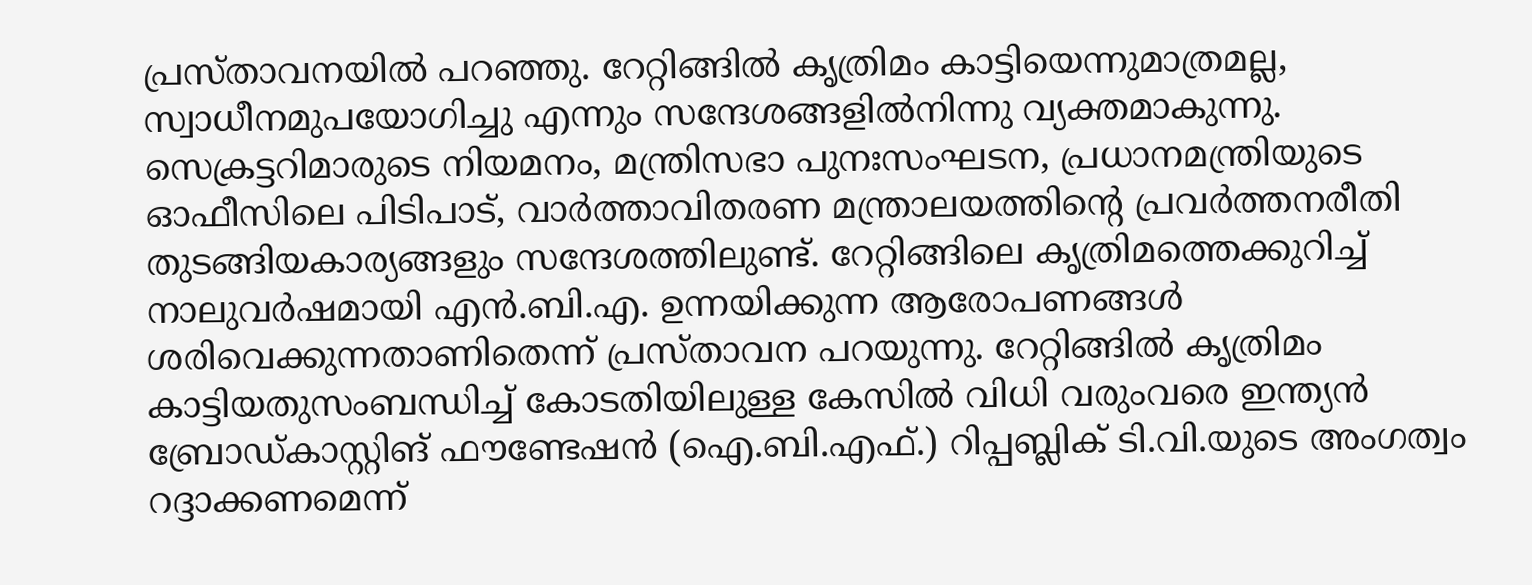പ്രസ്താവനയിൽ പറഞ്ഞു. റേറ്റിങ്ങിൽ കൃത്രിമം കാട്ടിയെന്നുമാത്രമല്ല, സ്വാധീനമുപയോഗിച്ചു എന്നും സന്ദേശങ്ങളിൽനിന്നു വ്യക്തമാകുന്നു. സെക്രട്ടറിമാരുടെ നിയമനം, മന്ത്രിസഭാ പുനഃസംഘടന, പ്രധാനമന്ത്രിയുടെ ഓഫീസിലെ പിടിപാട്, വാർത്താവിതരണ മന്ത്രാലയത്തിന്റെ പ്രവർത്തനരീതി തുടങ്ങിയകാര്യങ്ങളും സന്ദേശത്തിലുണ്ട്. റേറ്റിങ്ങിലെ കൃത്രിമത്തെക്കുറിച്ച് നാലുവർഷമായി എൻ.ബി.എ. ഉന്നയിക്കുന്ന ആരോപണങ്ങൾ ശരിവെക്കുന്നതാണിതെന്ന് പ്രസ്താവന പറയുന്നു. റേറ്റിങ്ങിൽ കൃത്രിമം കാട്ടിയതുസംബന്ധിച്ച് കോടതിയിലുള്ള കേസിൽ വിധി വരുംവരെ ഇന്ത്യൻ ബ്രോഡ്കാസ്റ്റിങ് ഫൗണ്ടേഷൻ (ഐ.ബി.എഫ്.) റിപ്പബ്ലിക് ടി.വി.യുടെ അംഗത്വം റദ്ദാക്കണമെന്ന്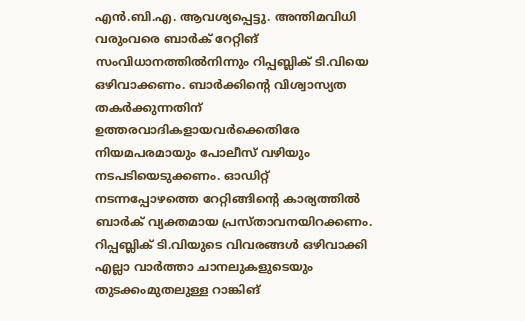എൻ.ബി.എ. ആവശ്യപ്പെട്ടു. അന്തിമവിധി വരുംവരെ ബാർക് റേറ്റിങ് സംവിധാനത്തിൽനിന്നും റിപ്പബ്ലിക് ടി.വിയെ ഒഴിവാക്കണം. ബാർക്കിന്റെ വിശ്വാസ്യത തകർക്കുന്നതിന് ഉത്തരവാദികളായവർക്കെതിരേ നിയമപരമായും പോലീസ് വഴിയും നടപടിയെടുക്കണം. ഓഡിറ്റ് നടന്നപ്പോഴത്തെ റേറ്റിങ്ങിന്റെ കാര്യത്തിൽ ബാർക് വ്യക്തമായ പ്രസ്താവനയിറക്കണം. റിപ്പബ്ലിക് ടി.വിയുടെ വിവരങ്ങൾ ഒഴിവാക്കി എല്ലാ വാർത്താ ചാനലുകളുടെയും തുടക്കംമുതലുള്ള റാങ്കിങ്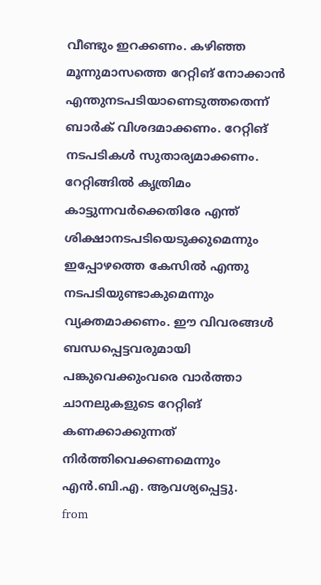വീണ്ടും ഇറക്കണം. കഴിഞ്ഞ മൂന്നുമാസത്തെ റേറ്റിങ് നോക്കാൻ എന്തുനടപടിയാണെടുത്തതെന്ന് ബാർക് വിശദമാക്കണം. റേറ്റിങ് നടപടികൾ സുതാര്യമാക്കണം. റേറ്റിങ്ങിൽ കൃത്രിമം കാട്ടുന്നവർക്കെതിരേ എന്ത് ശിക്ഷാനടപടിയെടുക്കുമെന്നും ഇപ്പോഴത്തെ കേസിൽ എന്തു നടപടിയുണ്ടാകുമെന്നും വ്യക്തമാക്കണം. ഈ വിവരങ്ങൾ ബന്ധപ്പെട്ടവരുമായി പങ്കുവെക്കുംവരെ വാർത്താ ചാനലുകളുടെ റേറ്റിങ് കണക്കാക്കുന്നത് നിർത്തിവെക്കണമെന്നും എൻ.ബി.എ. ആവശ്യപ്പെട്ടു.
from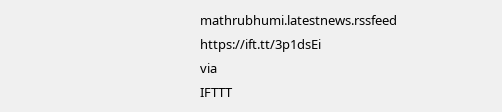mathrubhumi.latestnews.rssfeed https://ift.tt/3p1dsEi
via
IFTTT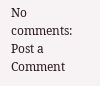No comments:
Post a Comment